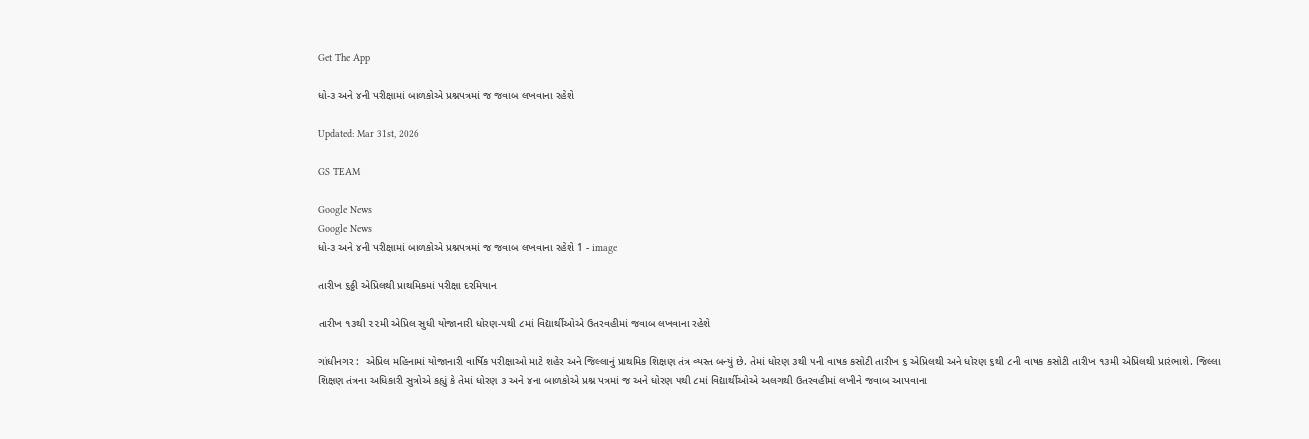Get The App

ધો-૩ અને ૪ની પરીક્ષામાં બાળકોએ પ્રશ્નપત્રમાં જ જવાબ લખવાના રહેશે

Updated: Mar 31st, 2026

GS TEAM

Google News
Google News
ધો-૩ અને ૪ની પરીક્ષામાં બાળકોએ પ્રશ્નપત્રમાં જ જવાબ લખવાના રહેશે 1 - image

તારીખ ૬ઠ્ઠી એપ્રિલથી પ્રાથમિકમાં પરીક્ષા દરમિયાન

તારીખ ૧૩થી ૨૨મી એપ્રિલ સુધી યોજાનારી ધોરણ-૫થી ૮માં વિદ્યાર્થીઓએ ઉતરવહીમાં જવાબ લખવાના રહેશે

ગાંધીનગર :  એપ્રિલ મહિનામાં યોજાનારી વાર્ષિક પરીક્ષાઓ માટે શહેર અને જિલ્લાનું પ્રાથમિક શિક્ષણ તંત્ર વ્યસ્ત બન્યું છે. તેમાં ધોરણ ૩થી ૫ની વાષક કસોટી તારીખ ૬ એપ્રિલથી અને ધોરણ ૬થી ૮ની વાષક કસોટી તારીખ ૧૩મી એપ્રિલથી પ્રારંભાશે. જિલ્લા શિક્ષણ તંત્રના અધિકારી સુત્રોએ કહ્યું કે તેમાં ધોરણ ૩ અને ૪ના બાળકોએ પ્રશ્ન પત્રમાં જ અને ધોરણ ૫થી ૮માં વિદ્યાર્થીઓએ અલગથી ઉતરવહીમાં લખીને જવાબ આપવાના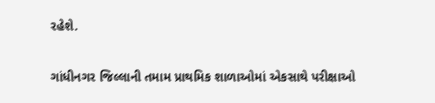રહેશે.

ગાંધીનગર જિલ્લાની તમામ પ્રાથમિક શાળાઓમાં એકસાથે પરીક્ષાઓ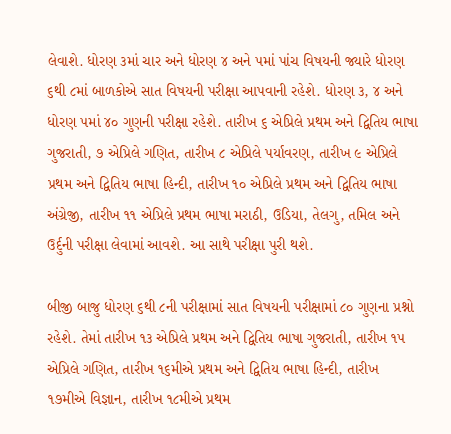લેવાશે. ધોરણ ૩માં ચાર અને ધોરણ ૪ અને ૫માં પાંચ વિષયની જ્યારે ધોરણ ૬થી ૮માં બાળકોએ સાત વિષયની પરીક્ષા આપવાની રહેશે. ધોરણ ૩, ૪ અને ધોરણ ૫માં ૪૦ ગુણની પરીક્ષા રહેશે. તારીખ ૬ એપ્રિલે પ્રથમ અને દ્વિતિય ભાષા ગુજરાતી, ૭ એપ્રિલે ગણિત, તારીખ ૮ એપ્રિલે પર્યાવરણ, તારીખ ૯ એપ્રિલે પ્રથમ અને દ્વિતિય ભાષા હિન્દી, તારીખ ૧૦ એપ્રિલે પ્રથમ અને દ્વિતિય ભાષા અંગ્રેજી, તારીખ ૧૧ એપ્રિલે પ્રથમ ભાષા મરાઠી, ઉડિયા, તેલગુ, તમિલ અને ઉર્દુની પરીક્ષા લેવામાં આવશે. આ સાથે પરીક્ષા પુરી થશે.

બીજી બાજુ ધોરણ ૬થી ૮ની પરીક્ષામાં સાત વિષયની પરીક્ષામાં ૮૦ ગુણના પ્રશ્નો રહેશે. તેમાં તારીખ ૧૩ એપ્રિલે પ્રથમ અને દ્વિતિય ભાષા ગુજરાતી, તારીખ ૧૫ એપ્રિલે ગણિત, તારીખ ૧૬મીએ પ્રથમ અને દ્વિતિય ભાષા હિન્દી, તારીખ ૧૭મીએ વિજ્ઞાન, તારીખ ૧૮મીએ પ્રથમ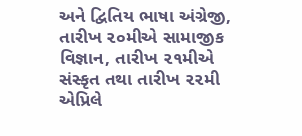અને દ્વિતિય ભાષા અંગ્રેજી, તારીખ ૨૦મીએ સામાજીક વિજ્ઞાન, તારીખ ૨૧મીએ સંસ્કૃત તથા તારીખ ૨૨મી એપ્રિલે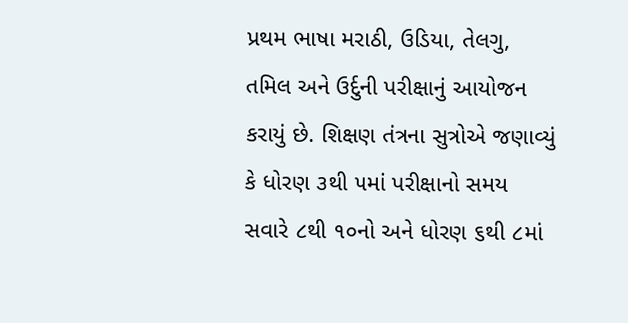પ્રથમ ભાષા મરાઠી, ઉડિયા, તેલગુ, તમિલ અને ઉર્દુની પરીક્ષાનું આયોજન કરાયું છે. શિક્ષણ તંત્રના સુત્રોએ જણાવ્યું કે ધોરણ ૩થી ૫માં પરીક્ષાનો સમય સવારે ૮થી ૧૦નો અને ધોરણ ૬થી ૮માં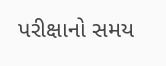પરીક્ષાનો સમય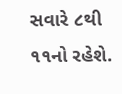સવારે ૮થી ૧૧નો રહેશે.